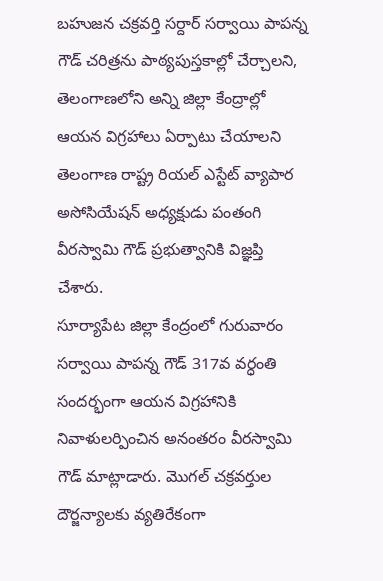బహుజన చక్రవర్తి సర్దార్ సర్వాయి పాపన్న గౌడ్ చరిత్రను పాఠ్యపుస్తకాల్లో చేర్చాలని, తెలంగాణలోని అన్ని జిల్లా కేంద్రాల్లో ఆయన విగ్రహాలు ఏర్పాటు చేయాలని తెలంగాణ రాష్ట్ర రియల్ ఎస్టేట్ వ్యాపార అసోసియేషన్ అధ్యక్షుడు పంతంగి వీరస్వామి గౌడ్ ప్రభుత్వానికి విజ్ఞప్తి చేశారు.
సూర్యాపేట జిల్లా కేంద్రంలో గురువారం సర్వాయి పాపన్న గౌడ్ 317వ వర్ధంతి సందర్భంగా ఆయన విగ్రహానికి నివాళులర్పించిన అనంతరం వీరస్వామి గౌడ్ మాట్లాడారు. మొగల్ చక్రవర్తుల దౌర్జన్యాలకు వ్యతిరేకంగా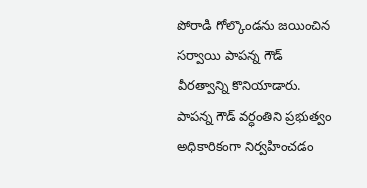పోరాడి గోల్కొండను జయించిన సర్వాయి పాపన్న గౌడ్ వీరత్వాన్ని కొనియాడారు.
పాపన్న గౌడ్ వర్ధంతిని ప్రభుత్వం అధికారికంగా నిర్వహించడం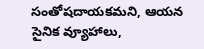సంతోషదాయకమని, ఆయన సైనిక వ్యూహాలు,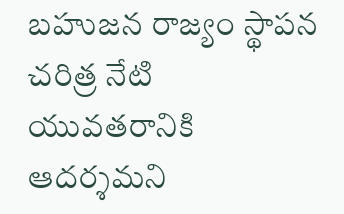బహుజన రాజ్యం స్థాపన చరిత్ర నేటి యువతరానికి ఆదర్శమని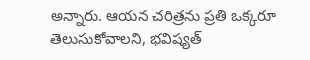అన్నారు. ఆయన చరిత్రను ప్రతి ఒక్కరూ తెలుసుకోవాలని, భవిష్యత్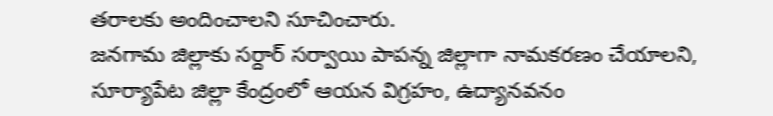తరాలకు అందించాలని సూచించారు.
జనగామ జిల్లాకు సర్దార్ సర్వాయి పాపన్న జిల్లాగా నామకరణం చేయాలని, సూర్యాపేట జిల్లా కేంద్రంలో ఆయన విగ్రహం, ఉద్యానవనం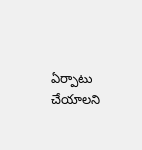ఏర్పాటు చేయాలని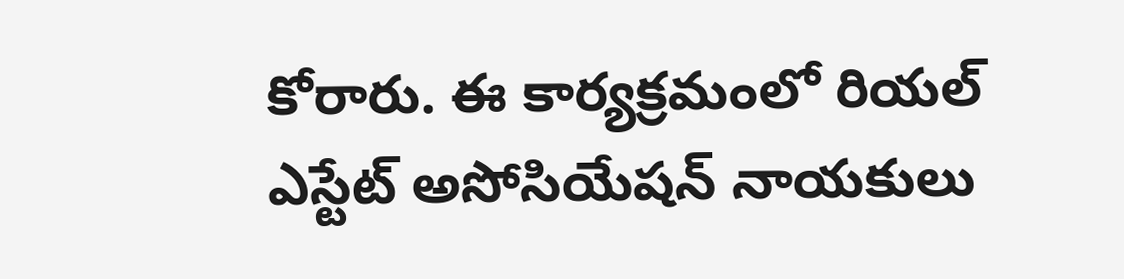కోరారు. ఈ కార్యక్రమంలో రియల్ ఎస్టేట్ అసోసియేషన్ నాయకులు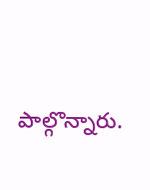పాల్గొన్నారు.